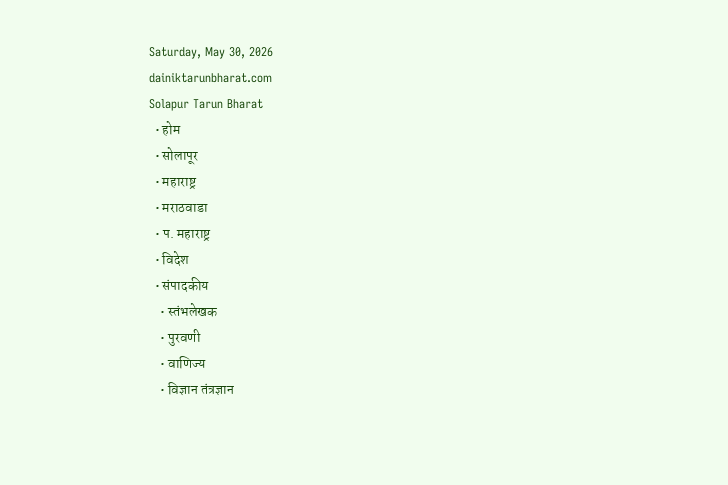Saturday, May 30, 2026
dainiktarunbharat.com
Solapur Tarun Bharat
  • होम
  • सोलापूर
  • महाराष्ट्र
  • मराठवाडा
  • प. महाराष्ट्र
  • विदेश
  • संपादकीय
    • स्तंभलेखक
    • पुरवणी
    • वाणिज्य
    • विज्ञान तंत्रज्ञान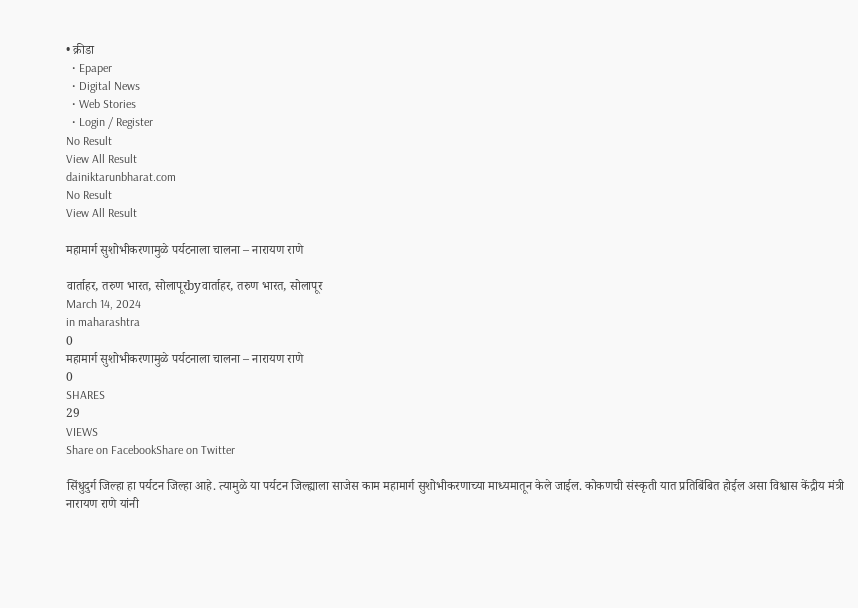• क्रीडा
  • Epaper
  • Digital News
  • Web Stories
  • Login / Register
No Result
View All Result
dainiktarunbharat.com
No Result
View All Result

महामार्ग सुशोभीकरणामुळे पर्यटनाला चालना – नारायण राणे

वार्ताहर, तरुण भारत, सोलापूरbyवार्ताहर, तरुण भारत, सोलापूर
March 14, 2024
in maharashtra
0
महामार्ग सुशोभीकरणामुळे पर्यटनाला चालना – नारायण राणे
0
SHARES
29
VIEWS
Share on FacebookShare on Twitter

सिंधुदुर्ग जिल्हा हा पर्यटन जिल्हा आहे. त्यामुळे या पर्यटन जिल्ह्याला साजेस काम महामार्ग सुशोभीकरणाच्या माध्यमातून केले जाईल. कोकणची संस्कृती यात प्रतिबिंबित होईल असा विश्वास केंद्रीय मंत्री नारायण राणे यांनी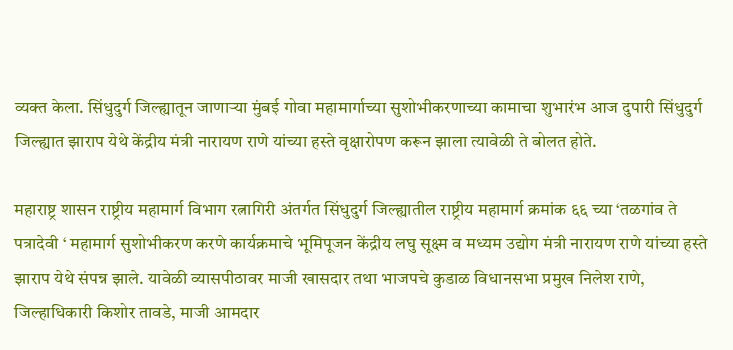व्यक्त केला. सिंधुदुर्ग जिल्ह्यातून जाणाऱ्या मुंबई गोवा महामार्गाच्या सुशोभीकरणाच्या कामाचा शुभारंभ आज दुपारी सिंधुदुर्ग जिल्ह्यात झाराप येथे केंद्रीय मंत्री नारायण राणे यांच्या हस्ते वृक्षारोपण करून झाला त्यावेळी ते बोलत होते.

महाराष्ट्र शासन राष्ट्रीय महामार्ग विभाग रत्नागिरी अंतर्गत सिंधुदुर्ग जिल्ह्यातील राष्ट्रीय महामार्ग क्रमांक ६६ च्या ‘तळगांव ते पत्रादेवी ‘ महामार्ग सुशोभीकरण करणे कार्यक्रमाचे भूमिपूजन केंद्रीय लघु सूक्ष्म व मध्यम उद्योग मंत्री नारायण राणे यांच्या हस्ते झाराप येथे संपन्न झाले. यावेळी व्यासपीठावर माजी खासदार तथा भाजपचे कुडाळ विधानसभा प्रमुख निलेश राणे, जिल्हाधिकारी किशोर तावडे, माजी आमदार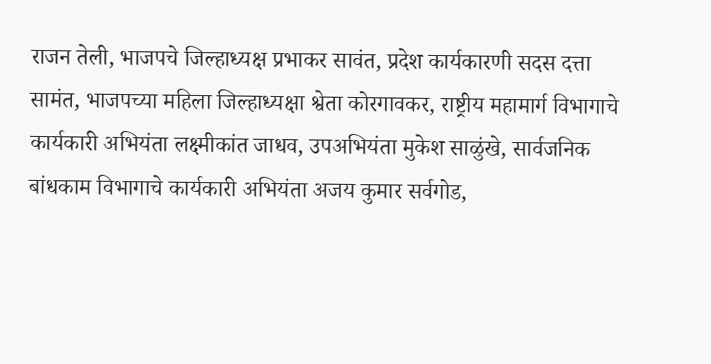राजन तेली, भाजपचे जिल्हाध्यक्ष प्रभाकर सावंत, प्रदेश कार्यकारणी सदस दत्ता सामंत, भाजपच्या महिला जिल्हाध्यक्षा श्वेता कोरगावकर, राष्ट्रीय महामार्ग विभागाचे कार्यकारी अभियंता लक्ष्मीकांत जाधव, उपअभियंता मुकेश साळुंखे, सार्वजनिक बांधकाम विभागाचे कार्यकारी अभियंता अजय कुमार सर्वगोड,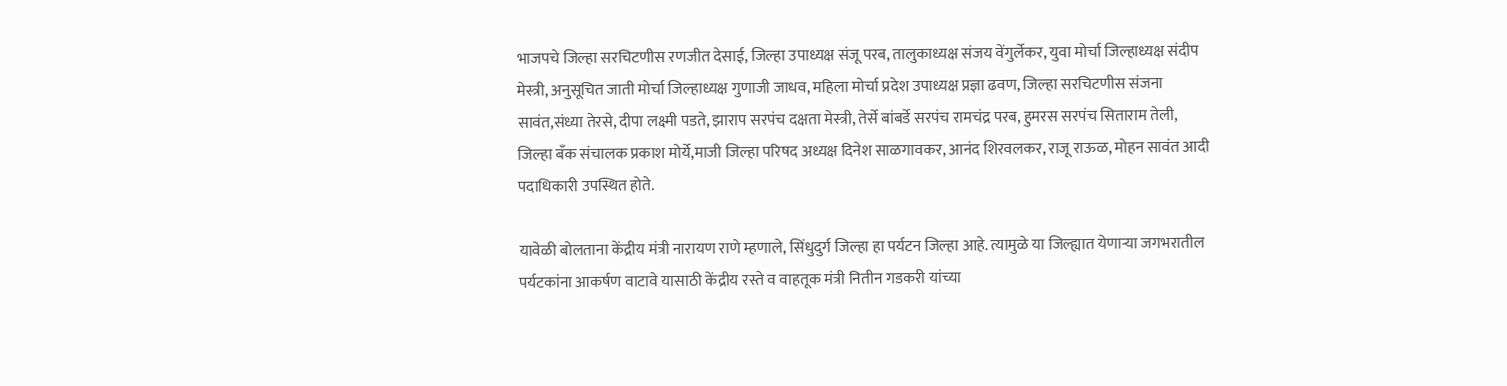भाजपचे जिल्हा सरचिटणीस रणजीत देसाई, जिल्हा उपाध्यक्ष संजू परब, तालुकाध्यक्ष संजय वेंगुर्लेकर, युवा मोर्चा जिल्हाध्यक्ष संदीप मेस्त्री, अनुसूचित जाती मोर्चा जिल्हाध्यक्ष गुणाजी जाधव, महिला मोर्चा प्रदेश उपाध्यक्ष प्रज्ञा ढवण, जिल्हा सरचिटणीस संजना सावंत,संध्या तेरसे, दीपा लक्ष्मी पडते, झाराप सरपंच दक्षता मेस्त्री, तेर्से बांबर्डे सरपंच रामचंद्र परब, हुमरस सरपंच सिताराम तेली, जिल्हा बँक संचालक प्रकाश मोर्ये,माजी जिल्हा परिषद अध्यक्ष दिनेश साळगावकर, आनंद शिरवलकर, राजू राऊळ, मोहन सावंत आदी पदाधिकारी उपस्थित होते.

यावेळी बोलताना केंद्रीय मंत्री नारायण राणे म्हणाले, सिंधुदुर्ग जिल्हा हा पर्यटन जिल्हा आहे. त्यामुळे या जिल्ह्यात येणाऱ्या जगभरातील पर्यटकांना आकर्षण वाटावे यासाठी केंद्रीय रस्ते व वाहतूक मंत्री नितीन गडकरी यांच्या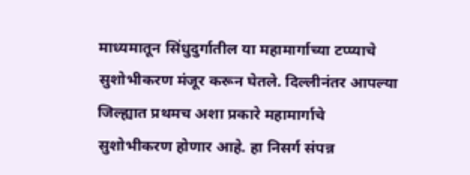माध्यमातून सिंधुदुर्गातील या महामार्गाच्या टप्प्याचे सुशोभीकरण मंजूर करून घेतले. दिल्लीनंतर आपल्या जिल्ह्यात प्रथमच अशा प्रकारे महामार्गाचे सुशोभीकरण होणार आहे. हा निसर्ग संपन्न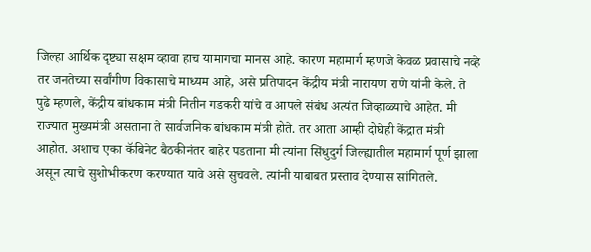जिल्हा आर्थिक दृष्ट्या सक्षम व्हावा हाच यामागचा मानस आहे. कारण महामार्ग म्हणजे केवळ प्रवासाचे नव्हे तर जनतेच्या सर्वांगीण विकासाचे माध्यम आहे, असे प्रतिपादन केंद्रीय मंत्री नारायण राणे यांनी केले. ते पुढे म्हणले, केंद्रीय बांधकाम मंत्री नितीन गडकरी यांचे व आपले संबंध अत्यंत जिव्हाळ्याचे आहेत. मी राज्यात मुख्यमंत्री असताना ते सार्वजनिक बांधकाम मंत्री होते. तर आता आम्ही दोघेही केंद्रात मंत्री आहोत. अशाच एका कॅबिनेट बैठकीनंतर बाहेर पडताना मी त्यांना सिंधुदुर्ग जिल्ह्यातील महामार्ग पूर्ण झाला असून त्याचे सुशोभीकरण करण्यात यावे असे सुचवले. त्यांनी याबाबत प्रस्ताव देण्यास सांगितले.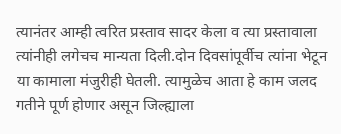त्यानंतर आम्ही त्वरित प्रस्ताव सादर केला व त्या प्रस्तावाला त्यांनीही लगेचच मान्यता दिली.दोन दिवसांपूर्वीच त्यांना भेटून या कामाला मंजुरीही घेतली. त्यामुळेच आता हे काम जलद गतीने पूर्ण होणार असून जिल्ह्याला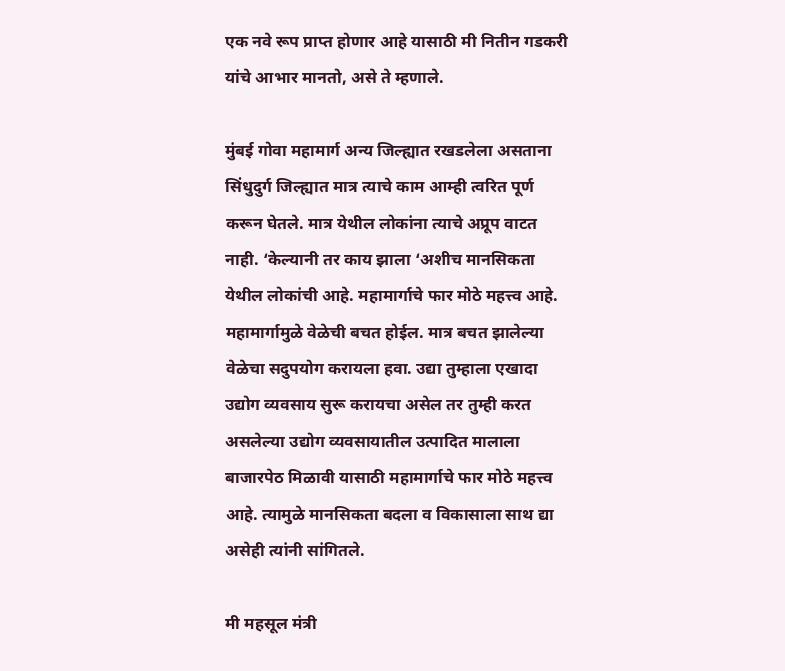एक नवे रूप प्राप्त होणार आहे यासाठी मी नितीन गडकरी यांचे आभार मानतो, असे ते म्हणाले.

मुंबई गोवा महामार्ग अन्य जिल्ह्यात रखडलेला असताना सिंधुदुर्ग जिल्ह्यात मात्र त्याचे काम आम्ही त्वरित पूर्ण करून घेतले. मात्र येथील लोकांना त्याचे अप्रूप वाटत नाही. ‘केल्यानी तर काय झाला ‘अशीच मानसिकता येथील लोकांची आहे. महामार्गाचे फार मोठे महत्त्व आहे. महामार्गामुळे वेळेची बचत होईल. मात्र बचत झालेल्या वेळेचा सदुपयोग करायला हवा. उद्या तुम्हाला एखादा उद्योग व्यवसाय सुरू करायचा असेल तर तुम्ही करत असलेल्या उद्योग व्यवसायातील उत्पादित मालाला बाजारपेठ मिळावी यासाठी महामार्गाचे फार मोठे महत्त्व आहे. त्यामुळे मानसिकता बदला व विकासाला साथ द्या असेही त्यांनी सांगितले.

मी महसूल मंत्री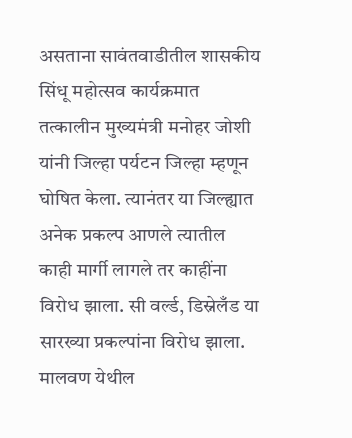असताना सावंतवाडीतील शासकीय सिंधू महोत्सव कार्यक्रमात तत्कालीन मुख्यमंत्री मनोहर जोशी यांनी जिल्हा पर्यटन जिल्हा म्हणून घोषित केला. त्यानंतर या जिल्ह्यात अनेक प्रकल्प आणले त्यातील काही मार्गी लागले तर काहींना विरोध झाला. सी वर्ल्ड, डिस्नेलँड या सारख्या प्रकल्पांना विरोध झाला. मालवण येथील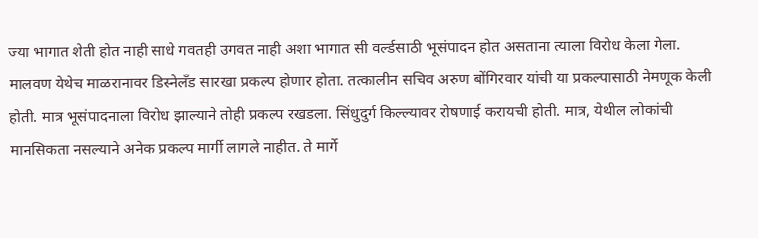ज्या भागात शेती होत नाही साधे गवतही उगवत नाही अशा भागात सी वर्ल्डसाठी भूसंपादन होत असताना त्याला विरोध केला गेला. मालवण येथेच माळरानावर डिस्नेलँड सारखा प्रकल्प होणार होता. तत्कालीन सचिव अरुण बोंगिरवार यांची या प्रकल्पासाठी नेमणूक केली होती. मात्र भूसंपादनाला विरोध झाल्याने तोही प्रकल्प रखडला. सिंधुदुर्ग किल्ल्यावर रोषणाई करायची होती. मात्र, येथील लोकांची मानसिकता नसल्याने अनेक प्रकल्प मार्गी लागले नाहीत. ते मार्गे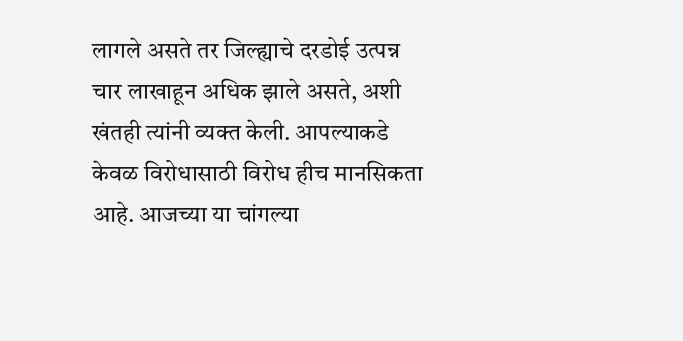लागले असते तर जिल्ह्याचे दरडोई उत्पन्न चार लाखाहून अधिक झाले असते, अशी खंतही त्यांनी व्यक्त केली. आपल्याकडे केवळ विरोधासाठी विरोध हीच मानसिकता आहे. आजच्या या चांगल्या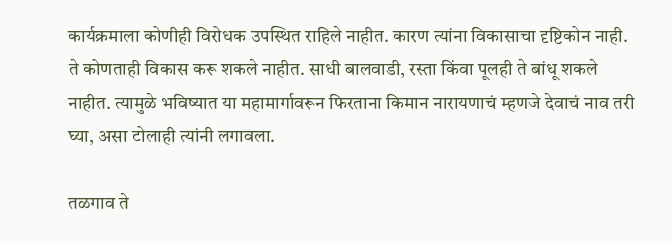कार्यक्रमाला कोणीही विरोधक उपस्थित राहिले नाहीत. कारण त्यांना विकासाचा दृष्टिकोन नाही. ते कोणताही विकास करू शकले नाहीत. साधी बालवाडी, रस्ता किंवा पूलही ते बांधू शकले नाहीत. त्यामुळे भविष्यात या महामार्गावरून फिरताना किमान नारायणाचं म्हणजे देवाचं नाव तरी घ्या, असा टोलाही त्यांनी लगावला.

तळगाव ते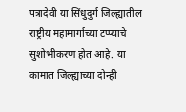पत्रादेवी या सिंधुदुर्ग जिल्ह्यातील राष्ट्रीय महामार्गाच्या टप्प्याचे सुशोभीकरण होत आहे. या कामात जिल्ह्याच्या दोन्ही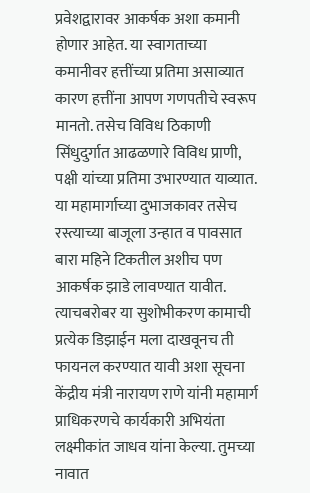प्रवेशद्वारावर आकर्षक अशा कमानी होणार आहेत. या स्वागताच्या कमानीवर हत्तींच्या प्रतिमा असाव्यात कारण हत्तींना आपण गणपतीचे स्वरूप मानतो. तसेच विविध ठिकाणी सिंधुदुर्गात आढळणारे विविध प्राणी, पक्षी यांच्या प्रतिमा उभारण्यात याव्यात. या महामार्गाच्या दुभाजकावर तसेच रस्त्याच्या बाजूला उन्हात व पावसात बारा महिने टिकतील अशीच पण आकर्षक झाडे लावण्यात यावीत. त्याचबरोबर या सुशोभीकरण कामाची प्रत्येक डिझाईन मला दाखवूनच ती फायनल करण्यात यावी अशा सूचना केंद्रीय मंत्री नारायण राणे यांनी महामार्ग प्राधिकरणचे कार्यकारी अभियंता लक्ष्मीकांत जाधव यांना केल्या. तुमच्या नावात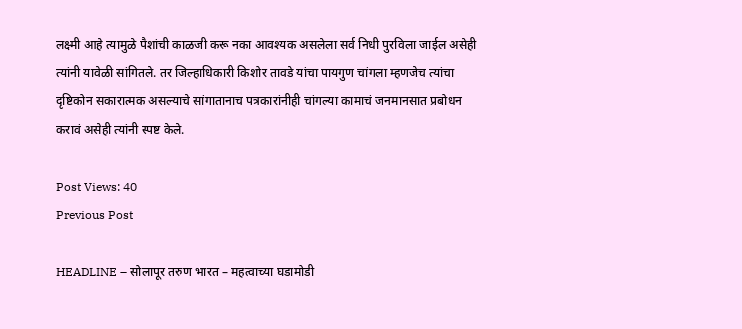लक्ष्मी आहे त्यामुळे पैशांची काळजी करू नका आवश्यक असलेला सर्व निधी पुरविला जाईल असेही त्यांनी यावेळी सांगितले. तर जिल्हाधिकारी किशोर तावडे यांचा पायगुण चांगला म्हणजेच त्यांचा दृष्टिकोन सकारात्मक असल्याचे सांगातानाच पत्रकारांनीही चांगल्या कामाचं जनमानसात प्रबोधन करावं असेही त्यांनी स्पष्ट केले.

Post Views: 40
Previous Post

HEADLINE – सोलापूर तरुण भारत – महत्वाच्या घडामोडी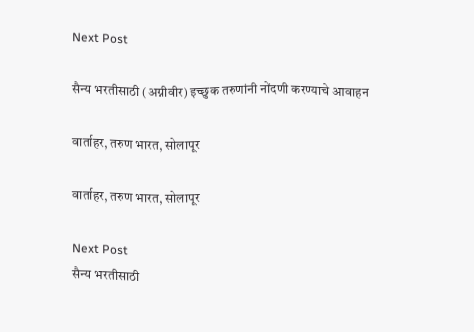Next Post

सैन्य भरतीसाठी (अग्नीवीर) इच्छुक तरुणांनी नोंदणी करण्याचे आवाहन

वार्ताहर, तरुण भारत, सोलापूर

वार्ताहर, तरुण भारत, सोलापूर

Next Post
सैन्य भरतीसाठी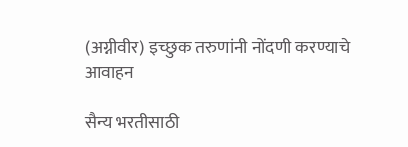(अग्नीवीर) इच्छुक तरुणांनी नोंदणी करण्याचे आवाहन

सैन्य भरतीसाठी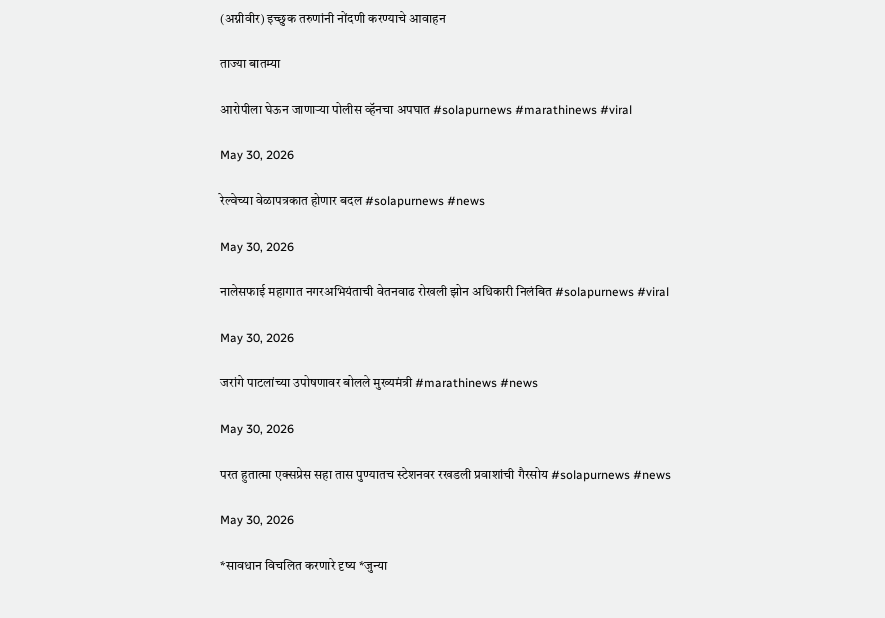(अग्नीवीर) इच्छुक तरुणांनी नोंदणी करण्याचे आवाहन

ताज्या बातम्या

आरोपीला घेऊन जाणाऱ्या पोलीस व्हॅनचा अपघात #solapurnews #marathinews #viral

May 30, 2026

रेल्वेच्या वेळापत्रकात होणार बदल #solapurnews #news

May 30, 2026

नालेसफाई महागात नगरअभियंताची वेतनवाढ रोखली झोन अधिकारी निलंबित #solapurnews #viral

May 30, 2026

जरांगे पाटलांच्या उपोषणावर बोलले मुख्यमंत्री #marathinews #news

May 30, 2026

परत हुतात्मा एक्सप्रेस सहा तास पुण्यातच स्टेशनवर रखडली प्रवाशांची गैरसोय #solapurnews #news

May 30, 2026

*सावधान विचलित करणारे दृष्य *जुन्या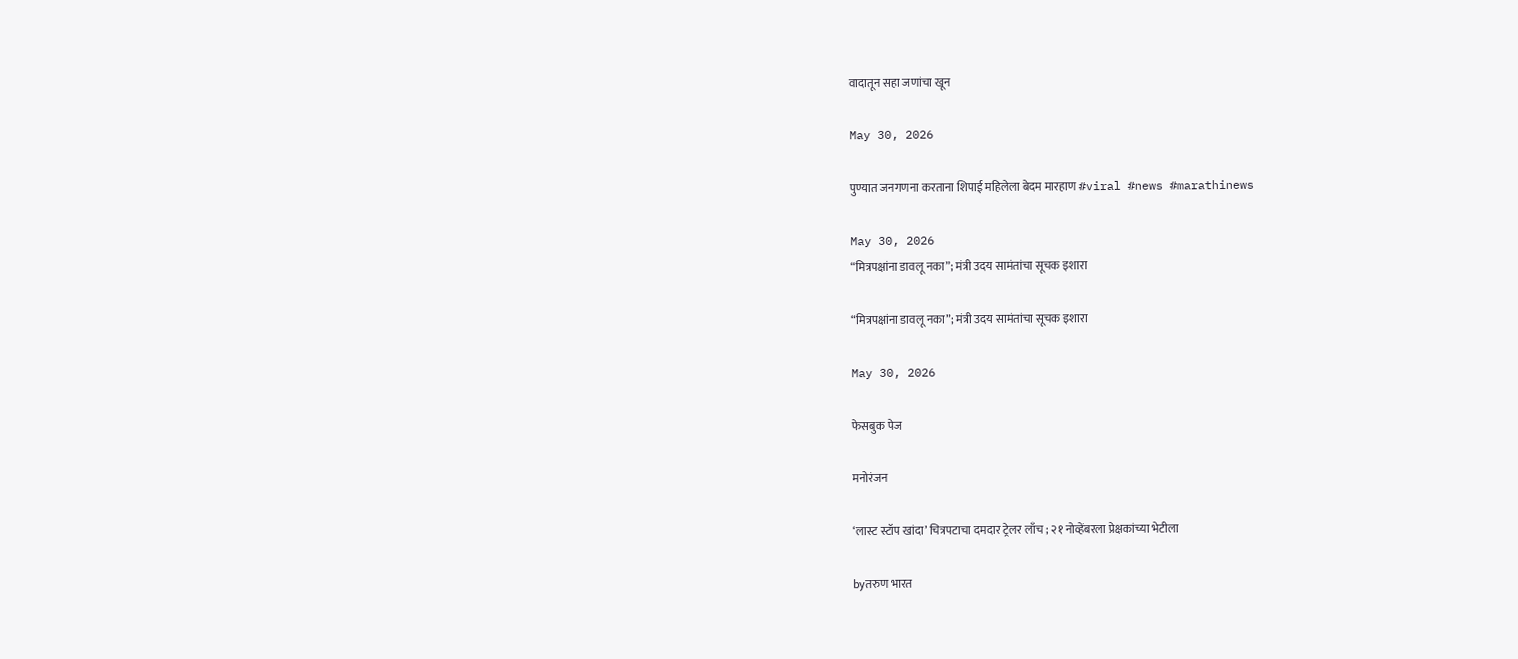वादातून सहा जणांचा खून

May 30, 2026

पुण्यात जनगणना करताना शिपाई महिलेला बेदम मारहाण #viral #news #marathinews

May 30, 2026
“मित्रपक्षांना डावलू नका”; मंत्री उदय सामंतांचा सूचक इशारा

“मित्रपक्षांना डावलू नका”; मंत्री उदय सामंतांचा सूचक इशारा

May 30, 2026

फेसबुक पेज

मनोरंजन

‘लास्ट स्टॉप खांदा’ चित्रपटाचा दमदार ट्रेलर लाँच ; २१ नोव्हेंबरला प्रेक्षकांच्या भेटीला

byतरुण भारत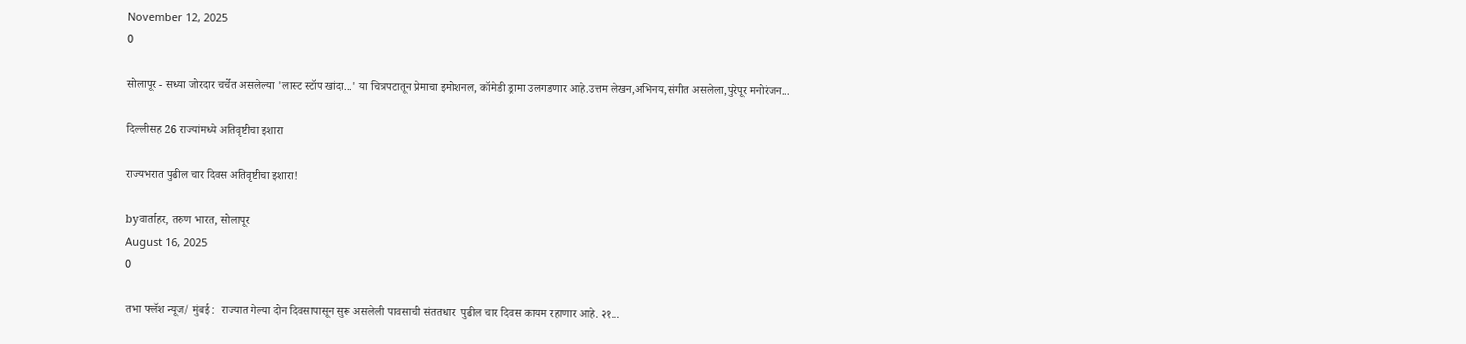November 12, 2025
0

सोलापूर - सध्या जोरदार चर्चेत असलेल्या 'लास्ट स्टॉप खांदा...' या चित्रपटातून प्रेमाचा इमोशनल, कॉमेडी ड्रामा उलगडणार आहे.उत्तम लेखन,अभिनय,संगीत असलेला,पुरेपूर मनोरंजन...

दिल्लीसह 26 राज्यांमध्ये अतिवृष्टीचा इशारा

राज्यभरात पुढील चार दिवस अतिवृष्टीचा इशारा!

byवार्ताहर, तरुण भारत, सोलापूर
August 16, 2025
0

तभा फ्लॅश न्यूज/ मुंबई :  राज्यात गेल्या दोन दिवसापासून सुरू असलेली पावसाची संततधार  पुढील चार दिवस कायम रहाणार आहे. २१...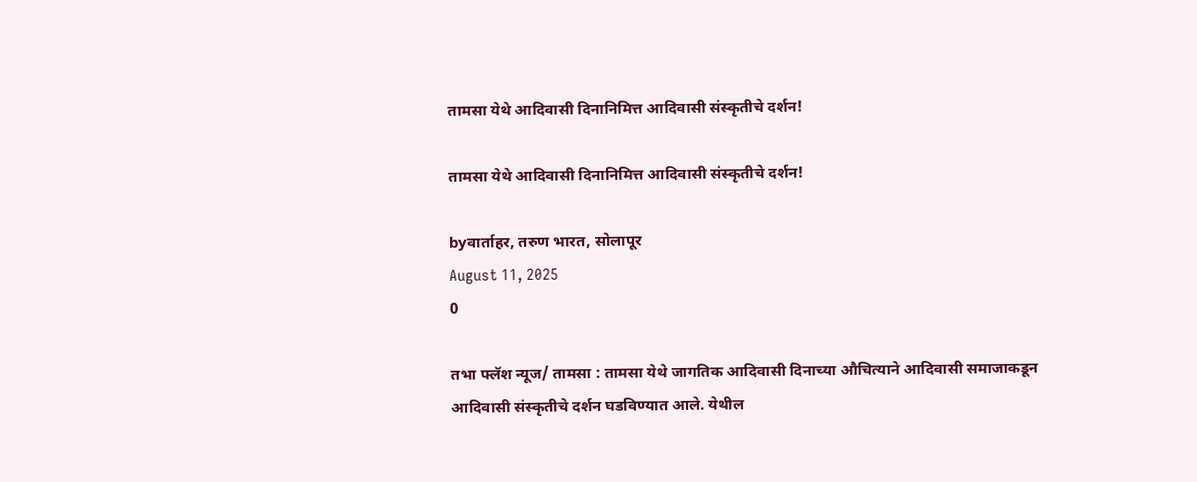तामसा येथे आदिवासी दिनानिमित्त आदिवासी संस्कृतीचे दर्शन!

तामसा येथे आदिवासी दिनानिमित्त आदिवासी संस्कृतीचे दर्शन!

byवार्ताहर, तरुण भारत, सोलापूर
August 11, 2025
0

तभा फ्लॅश न्यूज/ तामसा : तामसा येथे जागतिक आदिवासी दिनाच्या औचित्याने आदिवासी समाजाकडून आदिवासी संस्कृतीचे दर्शन घडविण्यात आले. येथील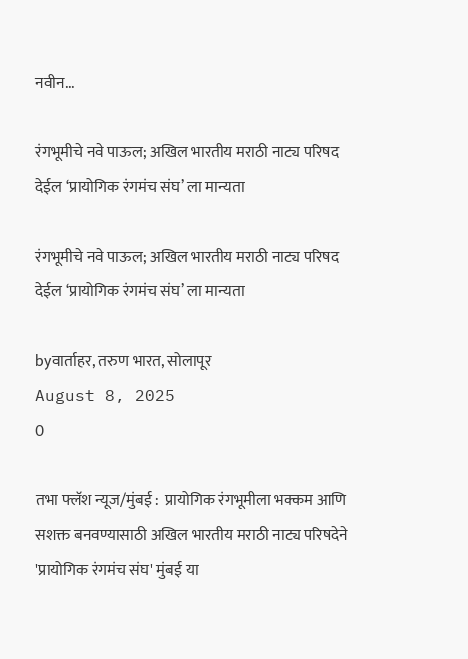नवीन...

रंगभूमीचे नवे पाऊल; अखिल भारतीय मराठी नाट्य परिषद देईल ‘प्रायोगिक रंगमंच संघ’ ला मान्यता

रंगभूमीचे नवे पाऊल; अखिल भारतीय मराठी नाट्य परिषद देईल ‘प्रायोगिक रंगमंच संघ’ ला मान्यता

byवार्ताहर, तरुण भारत, सोलापूर
August 8, 2025
0

तभा फ्लॅश न्यूज/मुंबई :  प्रायोगिक रंगभूमीला भक्कम आणि सशक्त बनवण्यासाठी अखिल भारतीय मराठी नाट्य परिषदेने 'प्रायोगिक रंगमंच संघ' मुंबई या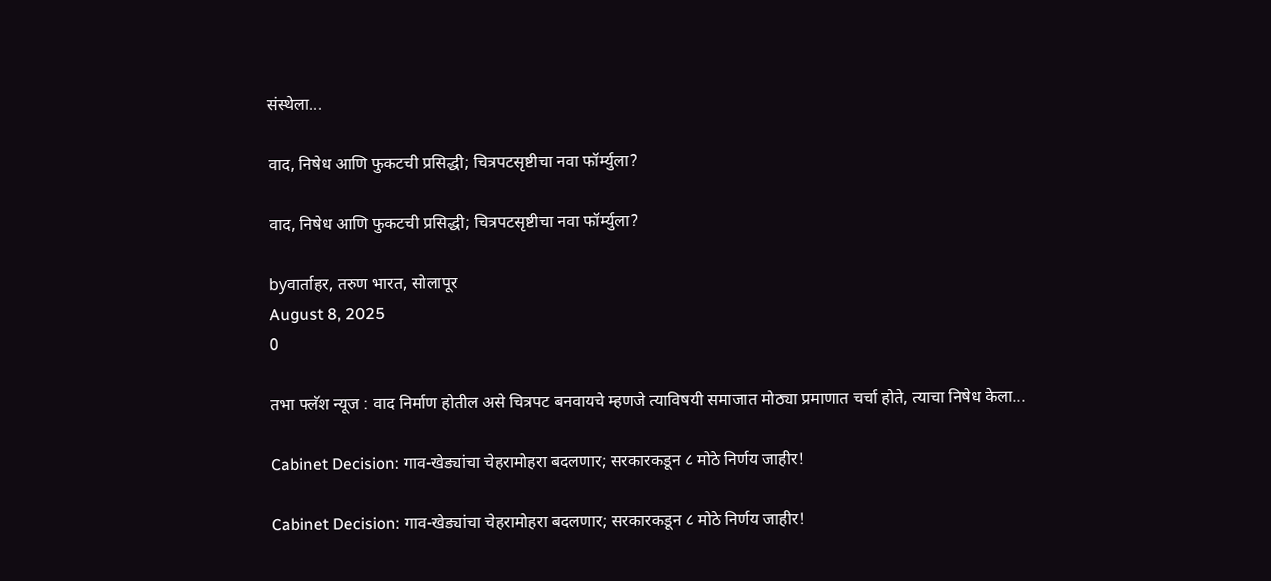संस्थेला...

वाद, निषेध आणि फुकटची प्रसिद्धी; चित्रपटसृष्टीचा नवा फॉर्म्युला?

वाद, निषेध आणि फुकटची प्रसिद्धी; चित्रपटसृष्टीचा नवा फॉर्म्युला?

byवार्ताहर, तरुण भारत, सोलापूर
August 8, 2025
0

तभा फ्लॅश न्यूज : वाद निर्माण होतील असे चित्रपट बनवायचे म्हणजे त्याविषयी समाजात मोठ्या प्रमाणात चर्चा होते, त्याचा निषेध केला...

Cabinet Decision: गाव-खेड्यांचा चेहरामोहरा बदलणार; सरकारकडून ८ मोठे निर्णय जाहीर!

Cabinet Decision: गाव-खेड्यांचा चेहरामोहरा बदलणार; सरकारकडून ८ मोठे निर्णय जाहीर!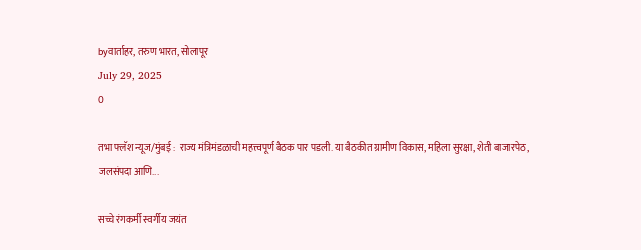byवार्ताहर, तरुण भारत, सोलापूर
July 29, 2025
0

तभा फ्लॅश न्यूज/मुंबई :  राज्य मंत्रिमंडळाची महत्त्वपूर्ण बैठक पार पडली. या बैठकीत ग्रामीण विकास, महिला सुरक्षा, शेती बाजारपेठ, जलसंपदा आणि...

सच्चे रंगकर्मी स्वर्गीय जयंत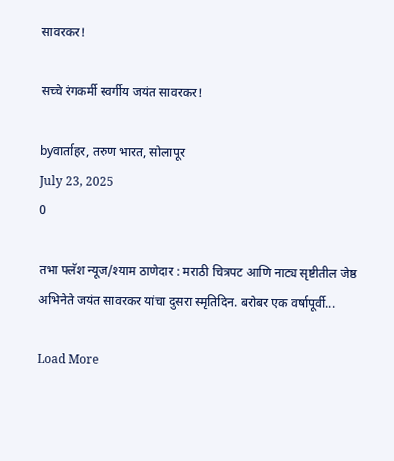सावरकर!

सच्चे रंगकर्मी स्वर्गीय जयंत सावरकर!

byवार्ताहर, तरुण भारत, सोलापूर
July 23, 2025
0

तभा फ्लॅश न्यूज/श्याम ठाणेदार : मराठी चित्रपट आणि नाट्य सृष्टीतील जेष्ठ अभिनेते जयंत सावरकर यांचा दुसरा स्मृतिदिन. बरोबर एक वर्षापूर्वी...

Load More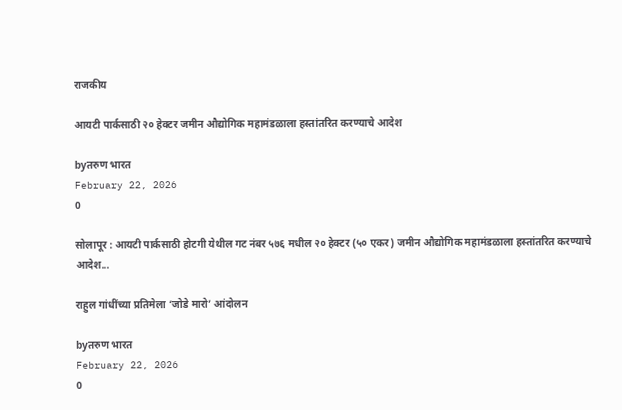राजकीय

आयटी पार्कसाठी २० हेक्टर जमीन औद्योगिक महामंडळाला हस्तांतरित करण्याचे आदेश

byतरुण भारत
February 22, 2026
0

सोलापूर : आयटी पार्कसाठी होटगी येथील गट नंबर ५७६ मधील २० हेक्टर (५० एकर) जमीन औद्योगिक महामंडळाला हस्तांतरित करण्याचे आदेश...

राहुल गांधींच्या प्रतिमेला ‘जोडे मारो’ आंदोलन

byतरुण भारत
February 22, 2026
0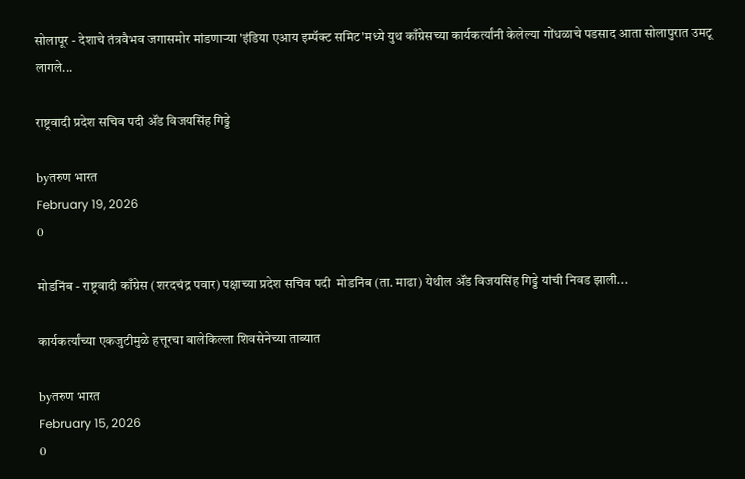सोलापूर - देशाचे तंत्रवैभव जगासमोर मांडणाऱ्या 'इंडिया एआय इम्पॅक्ट समिट'मध्ये युथ काँग्रेसच्या कार्यकर्त्यांनी केलेल्या गोंधळाचे पडसाद आता सोलापुरात उमटू लागले...

राष्ट्रवादी प्रदेश सचिव पदी ॲंड विजयसिंह गिड्डे

byतरुण भारत
February 19, 2026
0

मोडनिंब - राष्ट्रवादी काँग्रेस (शरदचंद्र पवार) पक्षाच्या प्रदेश सचिव पदी  मोडनिंब (ता. माढा) येथील ॲंड विजयसिंह गिड्डे यांची निवड झाली...

कार्यकर्त्यांच्या एकजुटीमुळे हत्तूरचा बालेकिल्ला शिवसेनेच्या ताब्यात

byतरुण भारत
February 15, 2026
0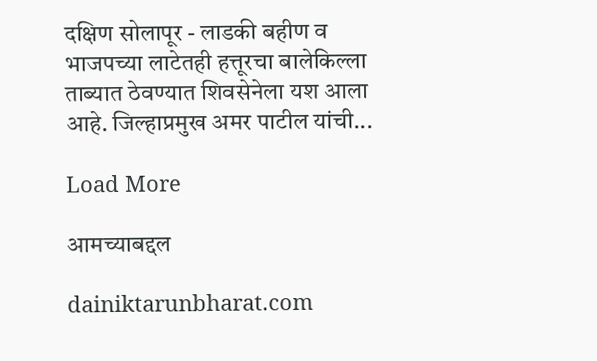दक्षिण सोलापूर - लाडकी बहीण व भाजपच्या लाटेतही हत्तूरचा बालेकिल्ला ताब्यात ठेवण्यात शिवसेनेला यश आला आहे. जिल्हाप्रमुख अमर पाटील यांची...

Load More

आमच्याबद्दल

dainiktarunbharat.com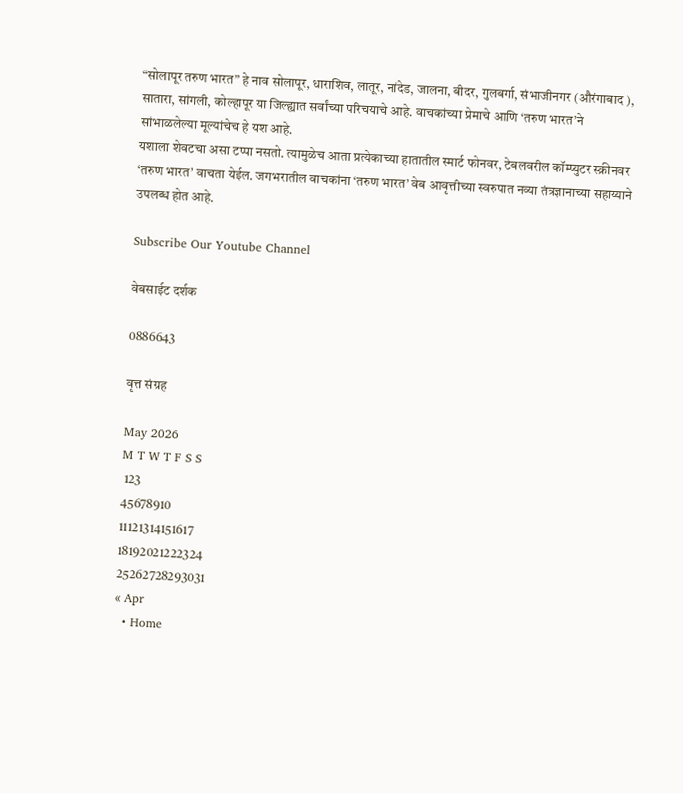“सोलापूर तरुण भारत” हे नाव सोलापूर, धाराशिव, लातूर, नांदेड, जालना, बीदर, गुलबर्गा, संभाजीनगर (औरंगाबाद ), सातारा, सांगली, कोल्हापूर या जिल्ह्यात सर्वांच्या परिचयाचे आहे. वाचकांच्या प्रेमाचे आणि ‘तरुण भारत’ने सांभाळलेल्या मूल्यांचेच हे यश आहे.
यशाला शेवटचा असा टप्पा नसतो. त्यामुळेच आता प्रत्येकाच्या हातातील स्मार्ट फोनवर, टेबलवरील कॉम्प्युटर स्क्रीनवर ‘तरुण भारत’ वाचता येईल. जगभरातील वाचकांना ‘तरुण भारत’ वेब आवृत्तीच्या स्वरुपात नव्या तंत्रज्ञानाच्या सहाय्याने उपलब्ध होत आहे.

Subscribe Our Youtube Channel

वेबसाईट दर्शक

0886643

वृत्त संग्रह

May 2026
M T W T F S S
 123
45678910
11121314151617
18192021222324
25262728293031
« Apr
  • Home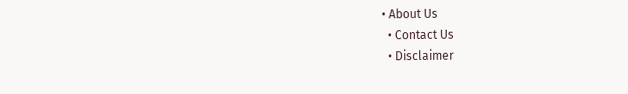• About Us
  • Contact Us
  • Disclaimer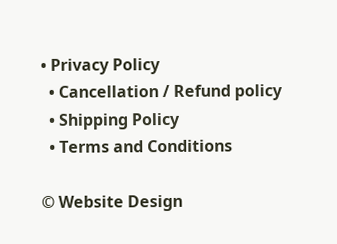• Privacy Policy
  • Cancellation / Refund policy
  • Shipping Policy
  • Terms and Conditions

© Website Design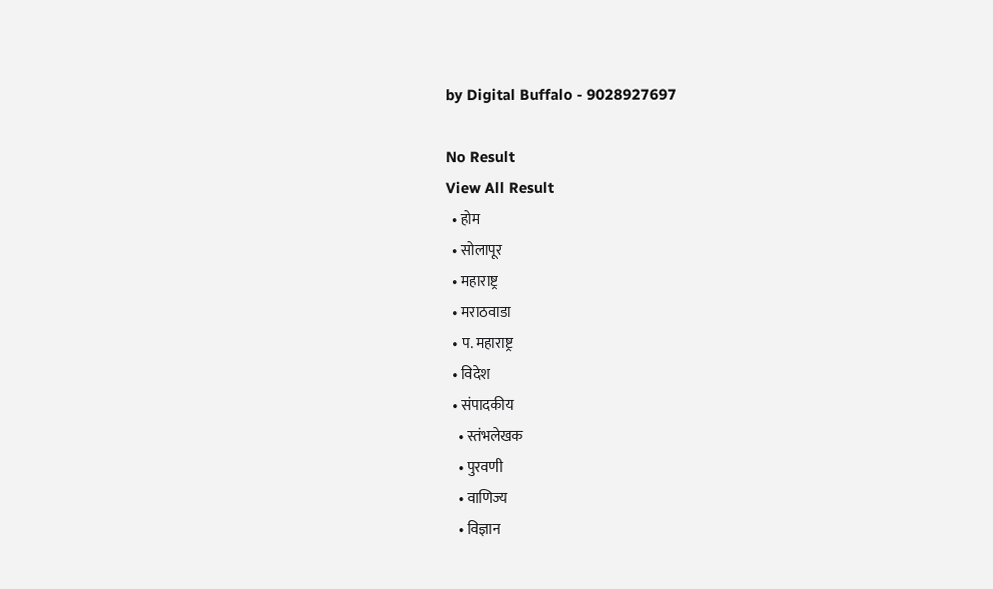by Digital Buffalo - 9028927697

No Result
View All Result
  • होम
  • सोलापूर
  • महाराष्ट्र
  • मराठवाडा
  • प. महाराष्ट्र
  • विदेश
  • संपादकीय
    • स्तंभलेखक
    • पुरवणी
    • वाणिज्य
    • विज्ञान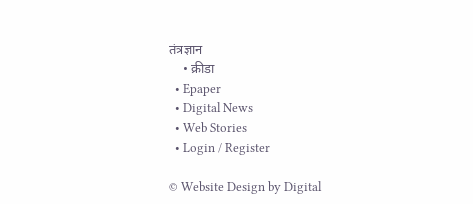तंत्रज्ञान
    • क्रीडा
  • Epaper
  • Digital News
  • Web Stories
  • Login / Register

© Website Design by Digital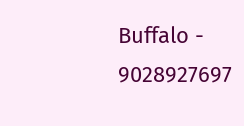Buffalo - 9028927697